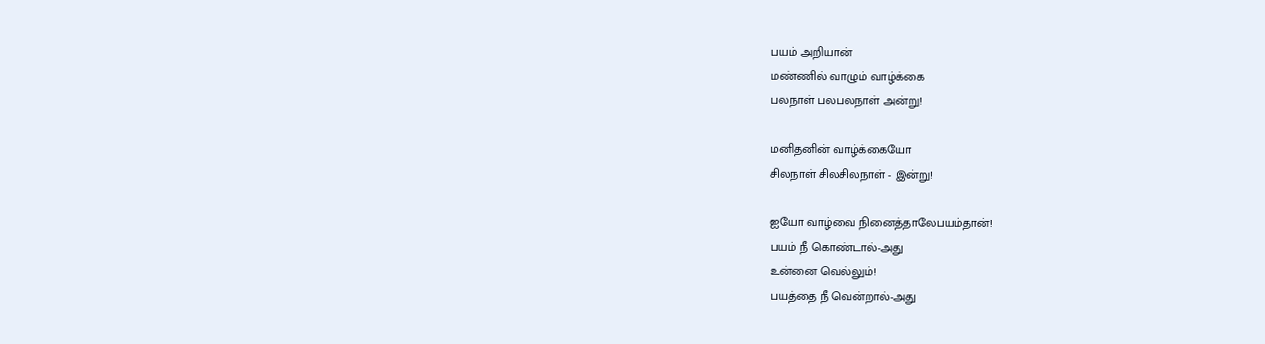பயம் அறியான்
மண்ணில் வாழும் வாழ்க்கை
பலநாள் பலபலநாள் அன்று!

மனிதனின் வாழ்க்கையோ
சிலநாள் சிலசிலநாள் - இன்று!

ஐயோ வாழ்வை நினைத்தாலேபயம்தான்!
பயம் நீ கொண்டால்-அது
உன்னை வெல்லும்!
பயத்தை நீ வென்றால்-அது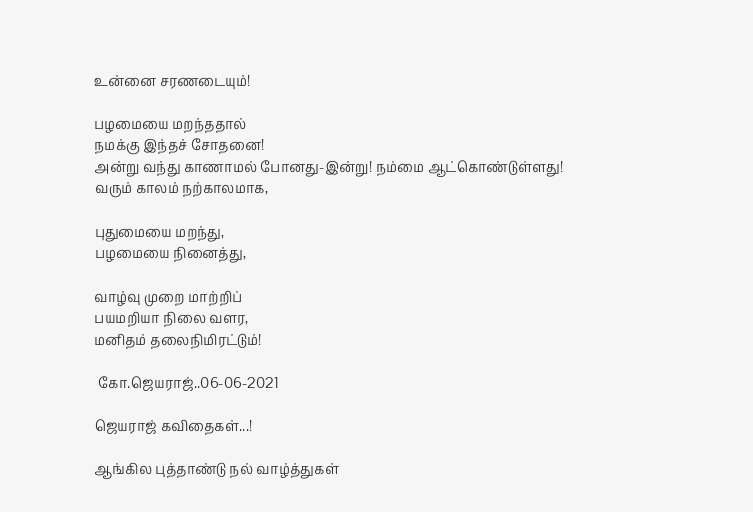உன்னை சரணடையும்!

பழமையை மறந்ததால்
நமக்கு இந்தச் சோதனை!
அன்று வந்து காணாமல் போனது-இன்று! நம்மை ஆட்கொண்டுள்ளது!
வரும் காலம் நற்காலமாக,

புதுமையை மறந்து,
பழமையை நினைத்து,

வாழ்வு முறை மாற்றிப்
பயமறியா நிலை வளர,
மனிதம் தலைநிமிரட்டும்!

 கோ.ஜெயராஜ்..06-06-2021

ஜெயராஜ் கவிதைகள்...!

ஆங்கில புத்தாண்டு நல் வாழ்த்துகள்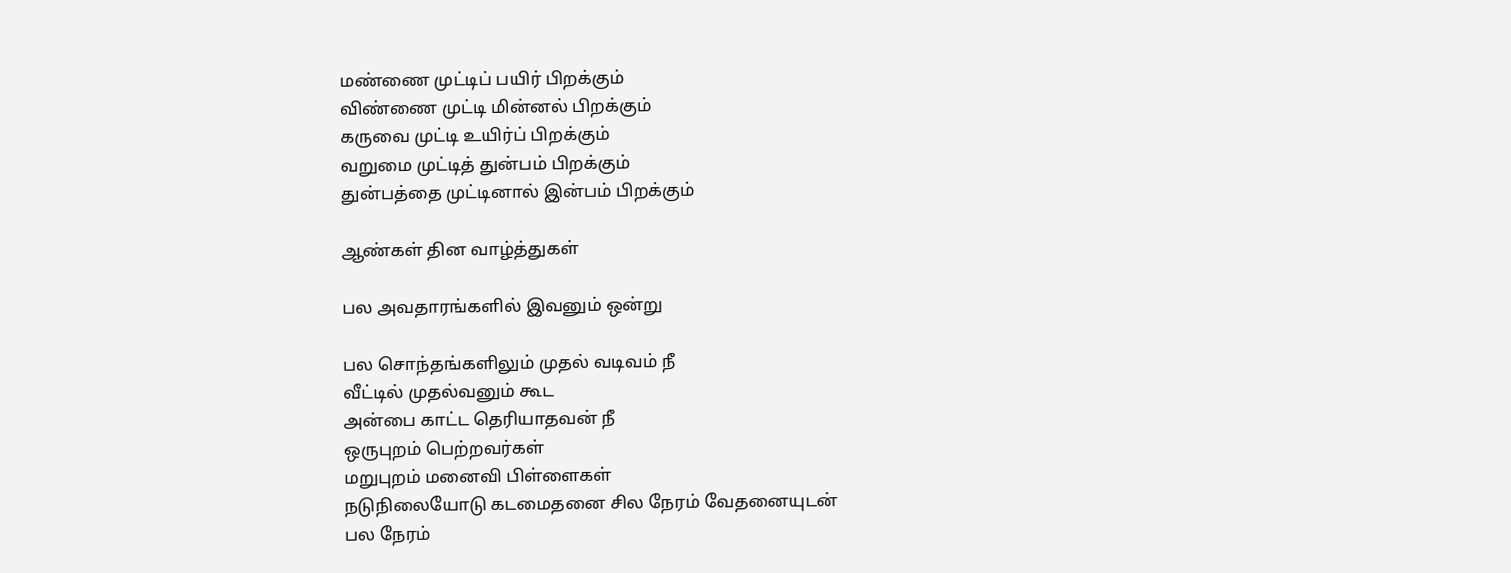மண்ணை முட்டிப் பயிர் பிறக்கும்
விண்ணை முட்டி மின்னல் பிறக்கும்
கருவை முட்டி உயிர்ப் பிறக்கும்
வறுமை முட்டித் துன்பம் பிறக்கும்
துன்பத்தை முட்டினால் இன்பம் பிறக்கும்

ஆண்கள் தின வாழ்த்துகள்

பல அவதாரங்களில் இவனும் ஒன்று

பல சொந்தங்களிலும் முதல் வடிவம் நீ
வீட்டில் முதல்வனும் கூட
அன்பை காட்ட தெரியாதவன் நீ
ஒருபுறம் பெற்றவர்கள்
மறுபுறம் மனைவி பிள்ளைகள்
நடுநிலையோடு கடமைதனை சில நேரம் வேதனையுடன்
பல நேரம்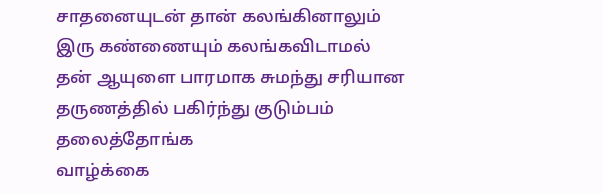சாதனையுடன் தான் கலங்கினாலும்
இரு கண்ணையும் கலங்கவிடாமல் தன் ஆயுளை பாரமாக சுமந்து சரியான தருணத்தில் பகிர்ந்து குடும்பம் தலைத்தோங்க
வாழ்க்கை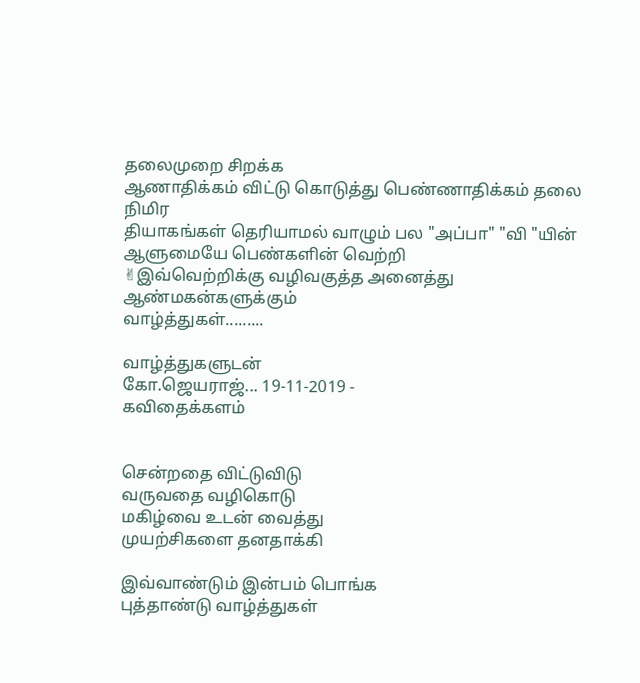தலைமுறை சிறக்க
ஆணாதிக்கம் விட்டு கொடுத்து பெண்ணாதிக்கம் தலை நிமிர
தியாகங்கள் தெரியாமல் வாழும் பல "அப்பா" "வி "யின்
ஆளுமையே பெண்களின் வெற்றி
✌இவ்வெற்றிக்கு வழிவகுத்த அனைத்து ஆண்மகன்களுக்கும்
வாழ்த்துகள்.........

வாழ்த்துகளுடன்
கோ.ஜெயராஜ்... 19-11-2019 -
கவிதைக்களம்


சென்றதை விட்டுவிடு
வருவதை வழிகொடு
மகிழ்வை உடன் வைத்து
முயற்சிகளை தனதாக்கி

இவ்வாண்டும் இன்பம் பொங்க
புத்தாண்டு வாழ்த்துகள்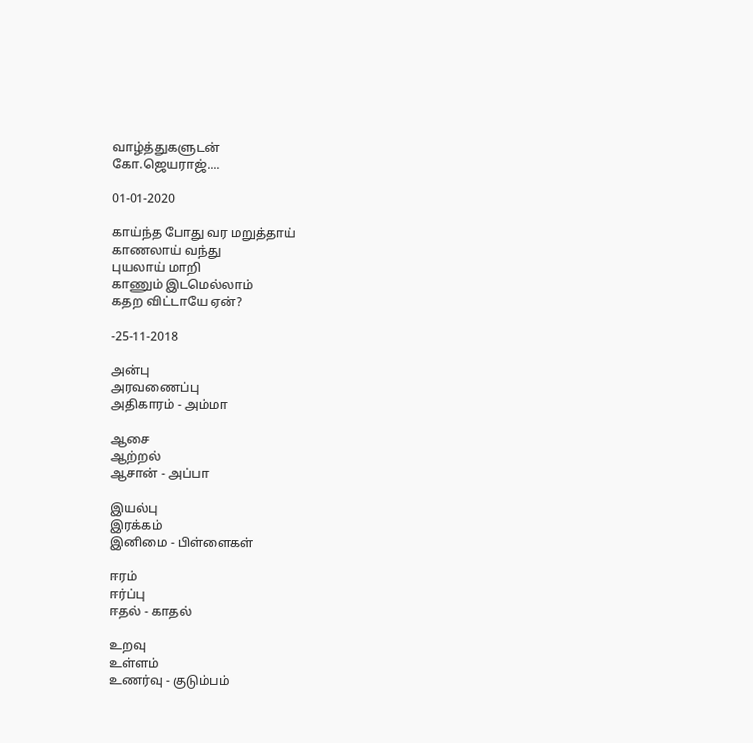வாழ்த்துகளுடன்
கோ.ஜெயராஜ்....

01-01-2020

காய்ந்த போது வர மறுத்தாய்
காணலாய் வந்து
புயலாய் மாறி
காணும் இடமெல்லாம்
கதற விட்டாயே ஏன்?

-25-11-2018

அன்பு
அரவணைப்பு
அதிகாரம் - அம்மா

ஆசை
ஆற்றல்
ஆசான் - அப்பா

இயல்பு
இரக்கம்
இனிமை - பிள்ளைகள்

ஈரம்
ஈர்ப்பு
ஈதல் - காதல்

உறவு
உள்ளம்
உணர்வு - குடும்பம்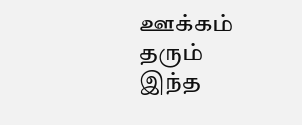ஊக்கம் தரும் இந்த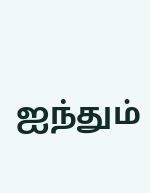ஐந்தும்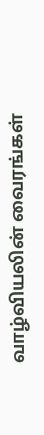வாழ்வியலின் வைரங்கள்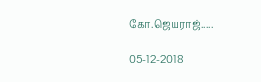கோ.ஜெயராஜ்.....

05-12-2018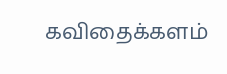கவிதைக்களம்